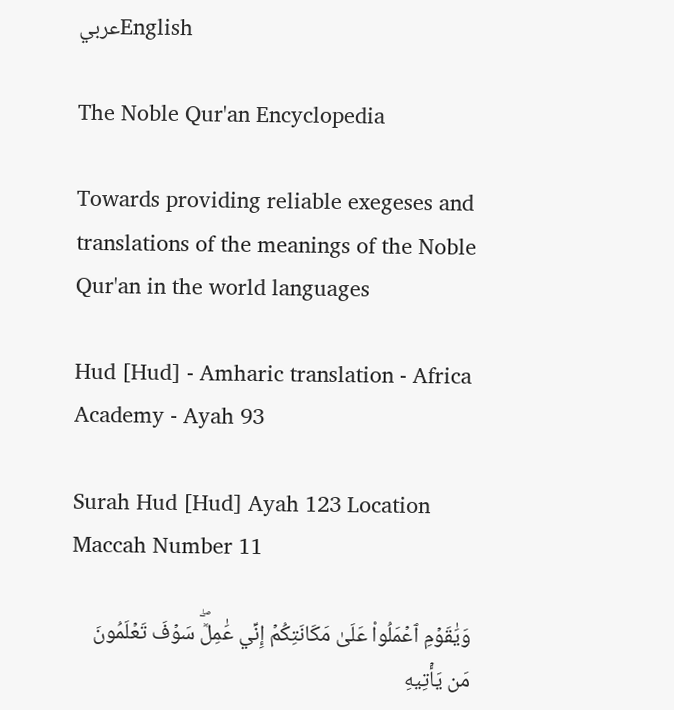عربيEnglish

The Noble Qur'an Encyclopedia

Towards providing reliable exegeses and translations of the meanings of the Noble Qur'an in the world languages

Hud [Hud] - Amharic translation - Africa Academy - Ayah 93

Surah Hud [Hud] Ayah 123 Location Maccah Number 11

وَيَٰقَوۡمِ ٱعۡمَلُواْ عَلَىٰ مَكَانَتِكُمۡ إِنِّي عَٰمِلٞۖ سَوۡفَ تَعۡلَمُونَ مَن يَأۡتِيهِ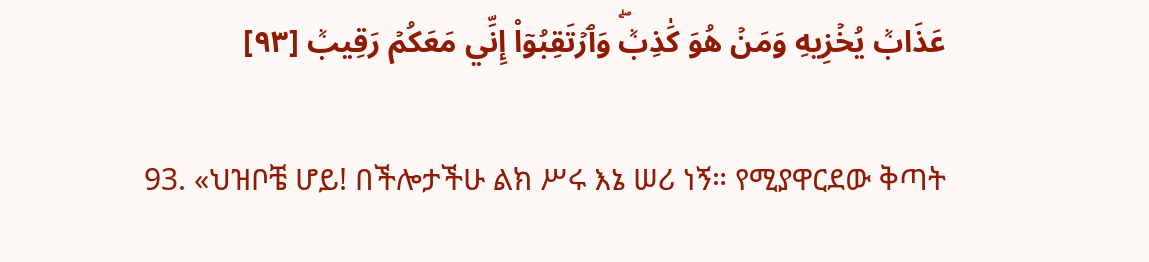عَذَابٞ يُخۡزِيهِ وَمَنۡ هُوَ كَٰذِبٞۖ وَٱرۡتَقِبُوٓاْ إِنِّي مَعَكُمۡ رَقِيبٞ [٩٣]

93. «ህዝቦቼ ሆይ! በችሎታችሁ ልክ ሥሩ እኔ ሠሪ ነኝ። የሚያዋርደው ቅጣት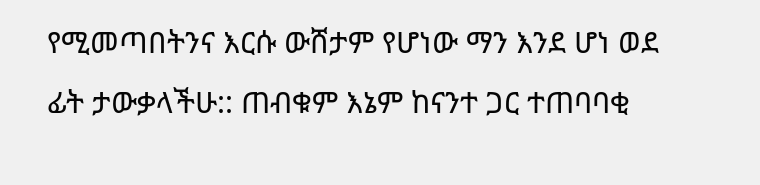የሚመጣበትንና እርሱ ውሸታም የሆነው ማን እንደ ሆነ ወደ ፊት ታውቃላችሁ:: ጠብቁም እኔም ከናንተ ጋር ተጠባባቂ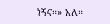ነኝና።» አለ።